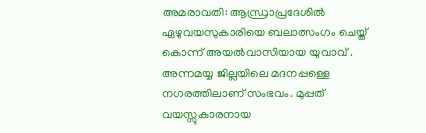അമരാവതി: ആന്ധ്രാപ്രദേശിൽ ഏഴുവയസുകാരിയെ ബലാത്സംഗം ചെയ്ത് കൊന്ന് അയൽവാസിയായ യുവാവ് . അന്നമയ്യ ജില്ലയിലെ മദനപ്പള്ളെ നഗരത്തിലാണ് സംഭവം. മുപ്പത് വയസ്സുകാരനായ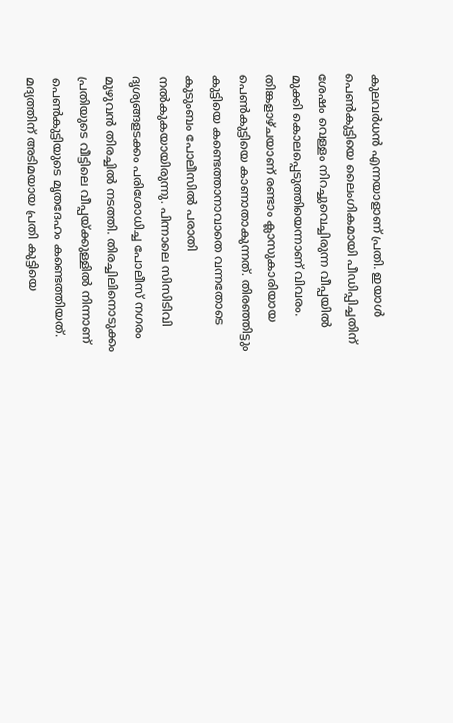കുലവർധൻ എന്നയാളാണ് പ്രതി. ഇയാൾ പെൺകുട്ടിയെ ലൈംഗികമായി പീഡിപ്പിച്ചതിന് ശേഷം വെള്ളം നിറച്ചുവെച്ചിരുന്ന വീപ്പയിൽ മുക്കി കൊലപ്പെടുത്തിയെന്നാണ് വിവരം.
തിങ്കളാഴ്ചയാണ് രണ്ടാം ക്ലാസുകാരിയായ പെൺകുട്ടിയെ കാണാതാകുന്നത്. തിരഞ്ഞിട്ടും കുട്ടിയെ കണ്ടെത്താനാവാതെ വന്നതോടെ കുടുംബം പോലീസിൽ പരാതി നൽകുകയായിരുന്നു. പിന്നാലെ സിസിടിവി ദൃശ്യങ്ങളടക്കം പരിശോധിച്ച പോലീസ് നഗരം മുഴുവൻ തിരച്ചിൽ നടത്തി. തിരച്ചിലിനൊടുക്കം പ്രതിയുടെ വീട്ടിലെ വീപ്പയ്ക്കുള്ളിൽ നിന്നാണ് പെൺകുട്ടിയുടെ മൃതദേഹം കണ്ടെത്തിയത്. മദ്യത്തിന് അടിമയായ പ്രതി കുട്ടിയെ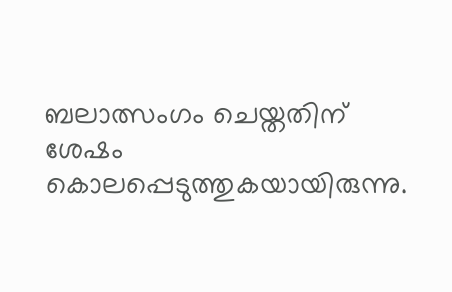ബലാത്സംഗം ചെയ്തതിന് ശേഷം കൊലപ്പെടുത്തുകയായിരുന്നു.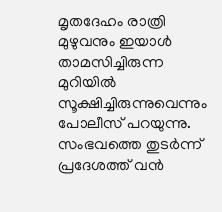മൃതദേഹം രാത്രി മുഴുവനും ഇയാൾ താമസിച്ചിരുന്ന മുറിയിൽ സൂക്ഷിച്ചിരുന്നുവെന്നും പോലീസ് പറയുന്നു. സംഭവത്തെ തുടർന്ന് പ്രദേശത്ത് വൻ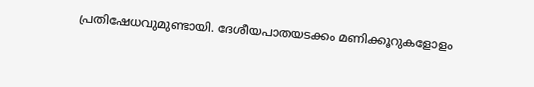പ്രതിഷേധവുമുണ്ടായി. ദേശീയപാതയടക്കം മണിക്കൂറുകളോളം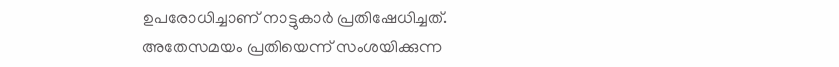ഉപരോധിച്ചാണ് നാട്ടുകാർ പ്രതിഷേധിച്ചത്. അതേസമയം പ്രതിയെന്ന് സംശയിക്കുന്ന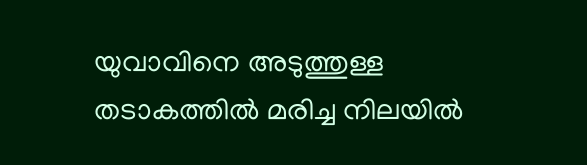യുവാവിനെ അടുത്തുള്ള തടാകത്തിൽ മരിച്ച നിലയിൽ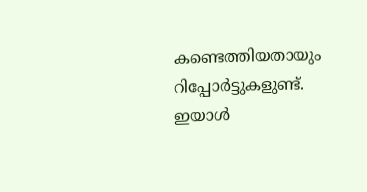കണ്ടെത്തിയതായും റിപ്പോർട്ടുകളുണ്ട്. ഇയാൾ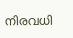നിരവധി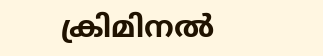ക്രിമിനൽ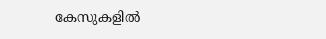കേസുകളിൽ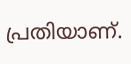പ്രതിയാണ്.